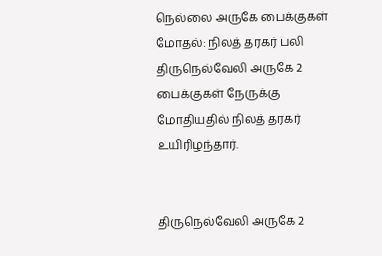நெல்லை அருகே பைக்குகள் மோதல்: நிலத் தரகர் பலி
திருநெல்வேலி அருகே 2 பைக்குகள் நேருக்கு மோதியதில் நிலத் தரகர் உயிரிழந்தார்.


திருநெல்வேலி அருகே 2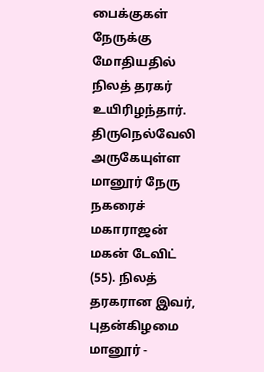பைக்குகள் நேருக்கு மோதியதில் நிலத் தரகர் உயிரிழந்தார்.
திருநெல்வேலி அருகேயுள்ள மானூர் நேரு நகரைச் மகாராஜன் மகன் டேவிட் (55). நிலத் தரகரான இவர், புதன்கிழமை மானூர் -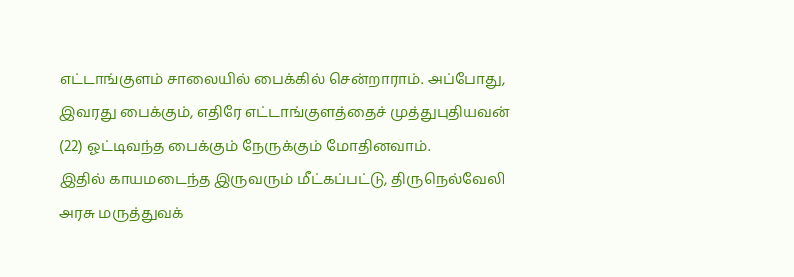எட்டாங்குளம் சாலையில் பைக்கில் சென்றாராம். அப்போது, இவரது பைக்கும், எதிரே எட்டாங்குளத்தைச் முத்துபுதியவன் (22) ஓட்டிவந்த பைக்கும் நேருக்கும் மோதினவாம்.
இதில் காயமடைந்த இருவரும் மீட்கப்பட்டு, திருநெல்வேலி அரசு மருத்துவக்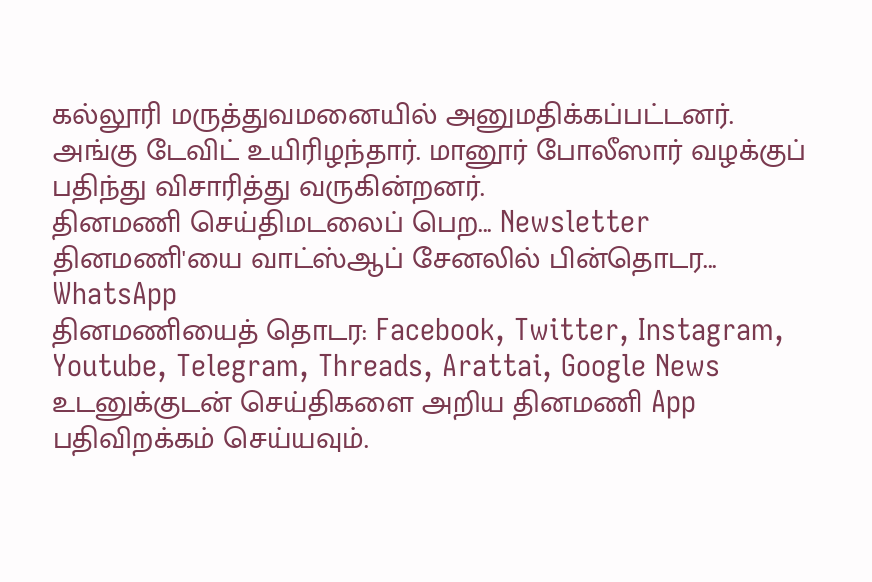கல்லூரி மருத்துவமனையில் அனுமதிக்கப்பட்டனர். அங்கு டேவிட் உயிரிழந்தார். மானூர் போலீஸார் வழக்குப் பதிந்து விசாரித்து வருகின்றனர்.
தினமணி செய்திமடலைப் பெற... Newsletter
தினமணி'யை வாட்ஸ்ஆப் சேனலில் பின்தொடர... WhatsApp
தினமணியைத் தொடர: Facebook, Twitter, Instagram, Youtube, Telegram, Threads, Arattai, Google News
உடனுக்குடன் செய்திகளை அறிய தினமணி App பதிவிறக்கம் செய்யவும்.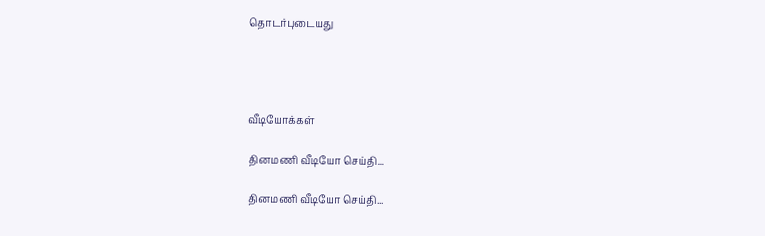தொடர்புடையது




வீடியோக்கள்

தினமணி வீடியோ செய்தி...

தினமணி வீடியோ செய்தி...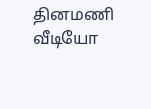தினமணி வீடியோ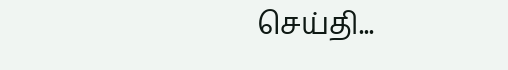செய்தி...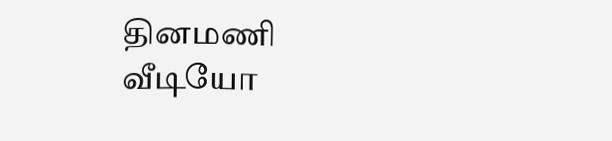தினமணி வீடியோ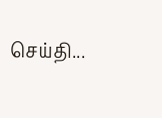செய்தி...